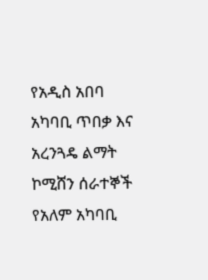የአዲስ አበባ አካባቢ ጥበቃ እና አረንጓዴ ልማት ኮሚሸን ሰራተኞች የአለም አካባቢ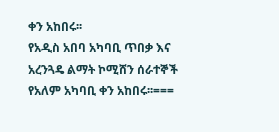ቀን አከበሩ፡፡
የአዲስ አበባ አካባቢ ጥበቃ እና አረንጓዴ ልማት ኮሚሸን ሰራተኞች የአለም አካባቢ ቀን አከበሩ፡፡===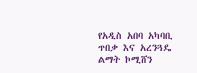የአዲስ አበባ አካባቢ ጥበቃ እና አረንጓዴ ልማት ኮሚሸን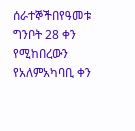ሰራተኞችበየዓመቱ ግንቦት 28 ቀን የሚከበረውን የአለምአካባቢ ቀን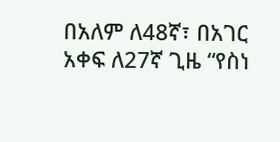በአለም ለ48ኛ፣ በአገር አቀፍ ለ27ኛ ጊዜ “የስነ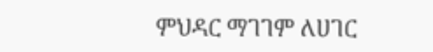ምህዳር ማገገም ለሀገር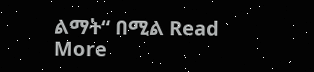ልማት“ በሚል Read More